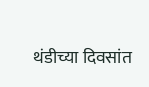थंडीच्या दिवसांत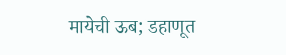मायेची ऊब; डहाणूत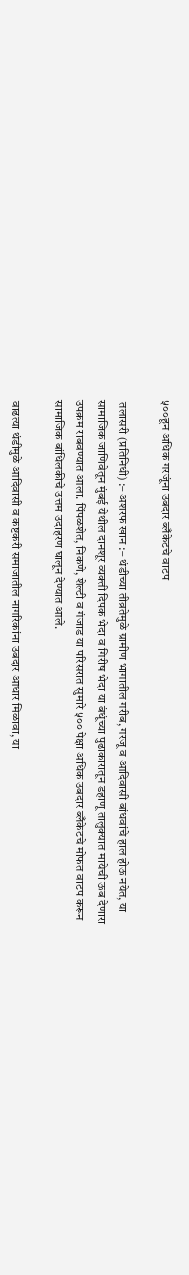५००हून अधिक गरजूंना उबदार ब्लँकेटचे वाटप

 तलासरी (प्रतिनिधी) :– अशरफ खान :– थंडीच्या तीव्रतेमुळे ग्रामीण भागातील गरीब, गरजू व आदिवासी बांधवांचे हाल होऊ नयेत, या सामाजिक जाणिवेतून मुंबई येथील दानशूर व्यक्ती दिपक भेदा व गिरीष भेदा या बंधूंच्या पुढाकारातून डहाणू तालुक्यात मायेची ऊब देणारा उपक्रम राबवण्यात आला. पिंपळशेत, निकणे, शेल्टी व गंजाड या परिसरात सुमारे ५०० पेक्षा अधिक उबदार ब्लँकेटचे मोफत वाटप करून सामाजिक बांधिलकीचे उत्तम उदाहरण घालून देण्यात आले.

वाढत्या थंडीमुळे आदिवासी व कष्टकरी समाजातील नागरिकांना उबदार आधार मिळावा, या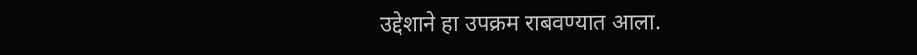उद्देशाने हा उपक्रम राबवण्यात आला.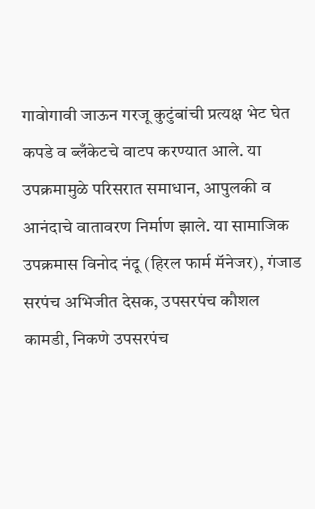गावोगावी जाऊन गरजू कुटुंबांची प्रत्यक्ष भेट घेत कपडे व ब्लँकेटचे वाटप करण्यात आले. या उपक्रमामुळे परिसरात समाधान, आपुलकी व आनंदाचे वातावरण निर्माण झाले. या सामाजिक उपक्रमास विनोद नंदू (हिरल फार्म मॅनेजर), गंजाड सरपंच अभिजीत देसक, उपसरपंच कौशल कामडी, निकणे उपसरपंच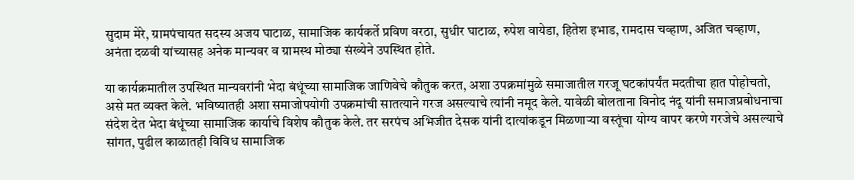सुदाम मेरे, ग्रामपंचायत सदस्य अजय घाटाळ, सामाजिक कार्यकर्ते प्रविण वरठा, सुधीर घाटाळ, रुपेश वायेडा, हितेश इभाड, रामदास चव्हाण, अजित चव्हाण, अनंता दळवी यांच्यासह अनेक मान्यवर व ग्रामस्थ मोठ्या संख्येने उपस्थित होते.

या कार्यक्रमातील उपस्थित मान्यवरांनी भेदा बंधूंच्या सामाजिक जाणिवेचे कौतुक करत, अशा उपक्रमांमुळे समाजातील गरजू घटकांपर्यंत मदतीचा हात पोहोचतो, असे मत व्यक्त केले. भविष्यातही अशा समाजोपयोगी उपक्रमांची सातत्याने गरज असल्याचे त्यांनी नमूद केले. यावेळी बोलताना विनोद नंदू यांनी समाजप्रबोधनाचा संदेश देत भेदा बंधूंच्या सामाजिक कार्याचे विशेष कौतुक केले. तर सरपंच अभिजीत देसक यांनी दात्यांकडून मिळणाऱ्या वस्तूंचा योग्य वापर करणे गरजेचे असल्याचे सांगत, पुढील काळातही विविध सामाजिक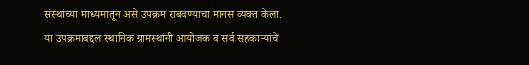संस्थांच्या माध्यमातून असे उपक्रम राबवण्याचा मानस व्यक्त केला. या उपक्रमाबद्दल स्थानिक ग्रामस्थांनी आयोजक व सर्व सहकाऱ्यांचे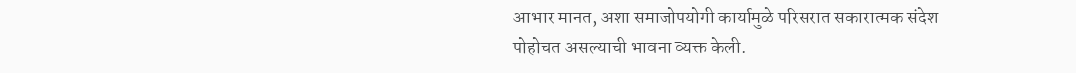आभार मानत, अशा समाजोपयोगी कार्यामुळे परिसरात सकारात्मक संदेश पोहोचत असल्याची भावना व्यक्त केली.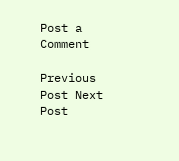Post a Comment

Previous Post Next Post